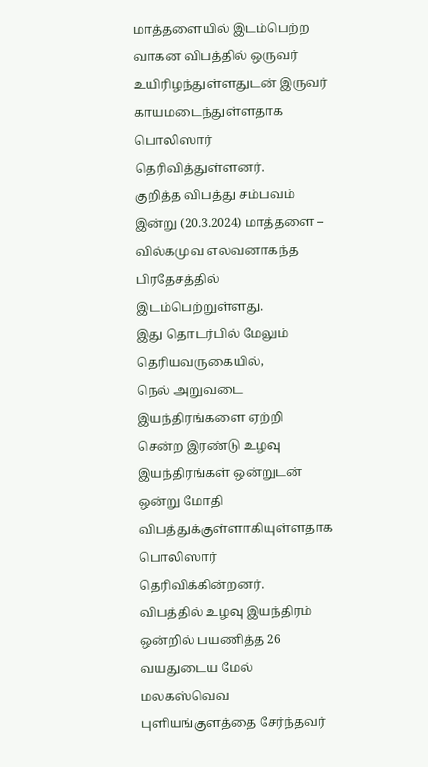மாத்தளையில் இடம்பெற்ற வாகன விபத்தில் ஒருவர் உயிரிழந்துள்ளதுடன் இருவர் காயமடைந்துள்ளதாக பொலிஸார் தெரிவித்துள்ளனர்.
குறித்த விபத்து சம்பவம் இன்று (20.3.2024) மாத்தளை – வில்கமுவ எலவனாகந்த பிரதேசத்தில் இடம்பெற்றுள்ளது.
இது தொடர்பில் மேலும் தெரியவருகையில்,
நெல் அறுவடை இயந்திரங்களை ஏற்றி சென்ற இரண்டு உழவு இயந்திரங்கள் ஒன்றுடன் ஒன்று மோதி விபத்துக்குள்ளாகியுள்ளதாக பொலிஸார் தெரிவிக்கின்றனர்.
விபத்தில் உழவு இயந்திரம் ஒன்றில் பயணித்த 26 வயதுடைய மேல் மலகஸ்வெவ புளியங்குளத்தை சேர்ந்தவர்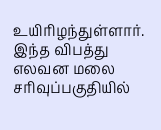உயிரிழந்துள்ளார்.
இந்த விபத்து எலவன மலை சரிவுப்பகுதியில்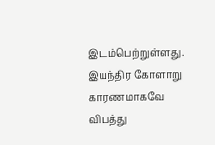இடம்பெற்றுள்ளது. இயந்திர கோளாறு காரணமாகவே விபத்து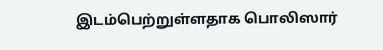இடம்பெற்றுள்ளதாக பொலிஸார்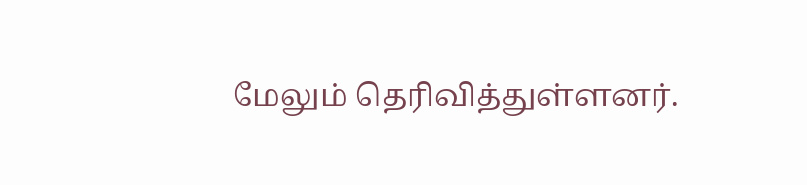மேலும் தெரிவித்துள்ளனர்.